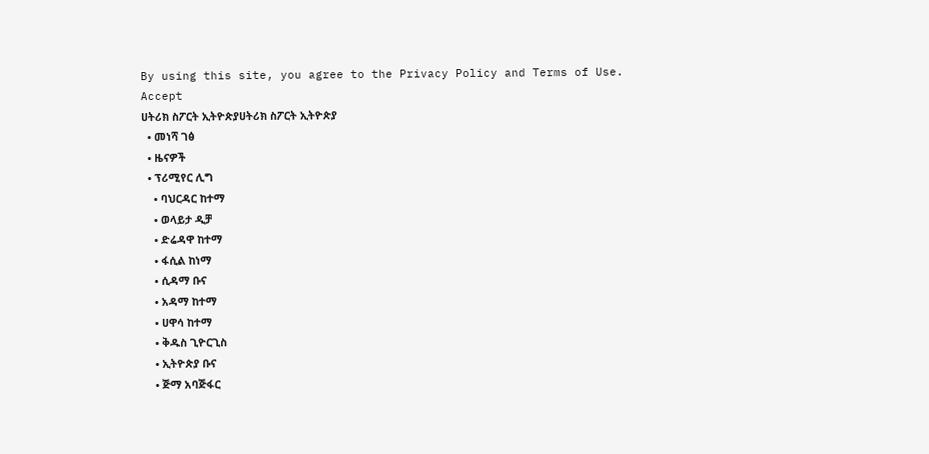By using this site, you agree to the Privacy Policy and Terms of Use.
Accept
ሀትሪክ ስፖርት ኢትዮጵያሀትሪክ ስፖርት ኢትዮጵያ
  • መነሻ ገፅ
  • ዜናዎች
  • ፕሪሚየር ሊግ
    • ባህርዳር ከተማ
    • ወላይታ ዲቻ
    • ድሬዳዋ ከተማ
    • ፋሲል ከነማ
    • ሲዳማ ቡና
    • አዳማ ከተማ
    • ሀዋሳ ከተማ
    • ቅዱስ ጊዮርጊስ
    • ኢትዮጵያ ቡና
    • ጅማ አባጅፋር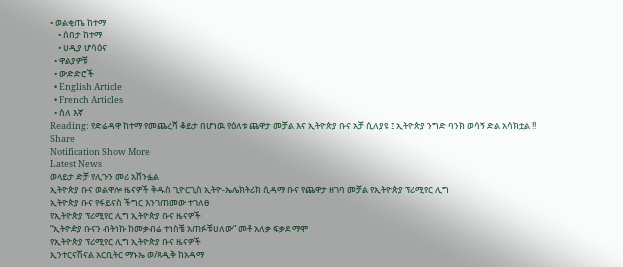• ወልቂጤ ከተማ
    • ሰበታ ከተማ
    • ሀዲያ ሆሳዕና
  • ዋልያዎቹ
  • ውድድሮች
  • English Article
  • French Articles
  • ስለ እኛ
Reading: የድሬዳዋ ከተማ የመጨረሻ ቆይታ በሆነዉ የዕለቱ ጨዋታ መቻል እና ኢትዮጵያ ቡና አቻ ሲለያዩ ፤ ኢትዮጵያ ንግድ ባንክ ወሳኝ ድል አሳክቷል !!
Share
Notification Show More
Latest News
ወላይታ ድቻ የሊጉን መሪ አሸንፏል
ኢትዮጵያ ቡና ወልዋሎ ዜናዎች ቅዱስ ጊዮርጊስ ኢትዮ-ኤሌክትሪክ ሲዳማ ቡና የጨዋታ ዘገባ መቻል የኢትዮጵያ ፕሪሚየር ሊግ
ኢትዮጵያ ቡና የፋይናስ ችግር እንገጠመው ተገለፀ
የኢትዮጵያ ፕሪሚየር ሊግ ኢትዮጵያ ቡና ዜናዎች
“ኢትዮዽያ ቡናን ብትነኩ ከመቃብሬ ተነስቼ አጠፉቹሀለው” መቶ አለቃ ፍቃደ ማሞ
የኢትዮጵያ ፕሪሚየር ሊግ ኢትዮጵያ ቡና ዜናዎች
ኢንተርናሽናል አርቢትር ማኑኤ ወ/ጻዲቅ ከአዳማ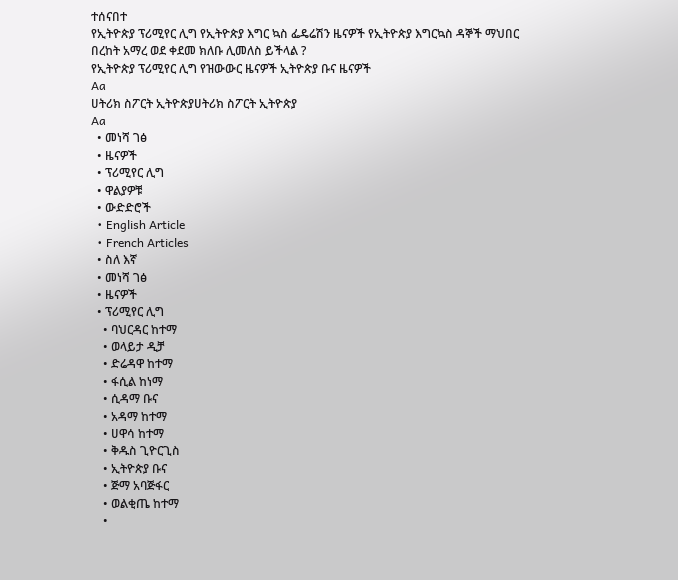ተሰናበተ
የኢትዮጵያ ፕሪሚየር ሊግ የኢትዮጵያ እግር ኳስ ፌዴሬሽን ዜናዎች የኢትዮጵያ እግርኳስ ዳኞች ማህበር
በረከት አማረ ወደ ቀደመ ክለቡ ሊመለስ ይችላል ?
የኢትዮጵያ ፕሪሚየር ሊግ የዝውውር ዜናዎች ኢትዮጵያ ቡና ዜናዎች
Aa
ሀትሪክ ስፖርት ኢትዮጵያሀትሪክ ስፖርት ኢትዮጵያ
Aa
  • መነሻ ገፅ
  • ዜናዎች
  • ፕሪሚየር ሊግ
  • ዋልያዎቹ
  • ውድድሮች
  • English Article
  • French Articles
  • ስለ እኛ
  • መነሻ ገፅ
  • ዜናዎች
  • ፕሪሚየር ሊግ
    • ባህርዳር ከተማ
    • ወላይታ ዲቻ
    • ድሬዳዋ ከተማ
    • ፋሲል ከነማ
    • ሲዳማ ቡና
    • አዳማ ከተማ
    • ሀዋሳ ከተማ
    • ቅዱስ ጊዮርጊስ
    • ኢትዮጵያ ቡና
    • ጅማ አባጅፋር
    • ወልቂጤ ከተማ
    •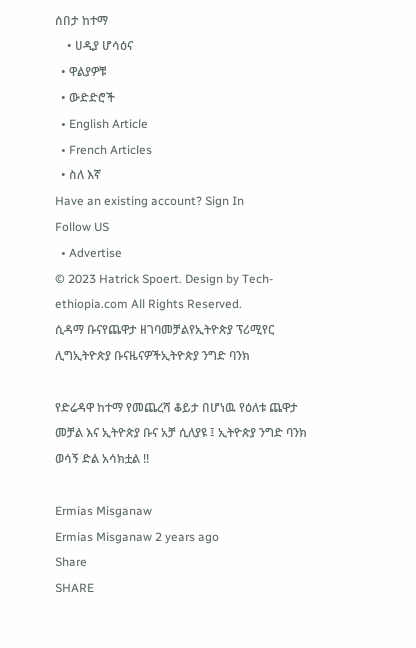ሰበታ ከተማ
    • ሀዲያ ሆሳዕና
  • ዋልያዎቹ
  • ውድድሮች
  • English Article
  • French Articles
  • ስለ እኛ
Have an existing account? Sign In
Follow US
  • Advertise
© 2023 Hatrick Spoert. Design by Tech-ethiopia.com All Rights Reserved.
ሲዳማ ቡናየጨዋታ ዘገባመቻልየኢትዮጵያ ፕሪሚየር ሊግኢትዮጵያ ቡናዜናዎችኢትዮጵያ ንግድ ባንክ

የድሬዳዋ ከተማ የመጨረሻ ቆይታ በሆነዉ የዕለቱ ጨዋታ መቻል እና ኢትዮጵያ ቡና አቻ ሲለያዩ ፤ ኢትዮጵያ ንግድ ባንክ ወሳኝ ድል አሳክቷል !!

Ermias Misganaw
Ermias Misganaw 2 years ago
Share
SHARE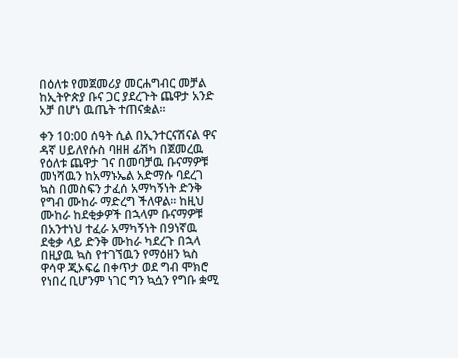በዕለቱ የመጀመሪያ መርሐግብር መቻል ከኢትዮጵያ ቡና ጋር ያደረጉት ጨዋታ አንድ አቻ በሆነ ዉጤት ተጠናቋል።

ቀን 10:00 ሰዓት ሲል በኢንተርናሽናል ዋና ዳኛ ሀይለየሱስ ባዘዘ ፊሽካ በጀመረዉ የዕለቱ ጨዋታ ገና በመባቻዉ ቡናማዎቹ መነሻዉን ከአማኑኤል አድማሱ ባደረገ ኳስ በመስፍን ታፈሰ አማካኝነት ድንቅ የግብ ሙከራ ማድረግ ችለዋል። ከዚህ ሙከራ ከደቂቃዎች በኋላም ቡናማዎቹ በአንተነህ ተፈራ አማካኝነት በ9ነኛዉ ደቂቃ ላይ ድንቅ ሙከራ ካደረጉ በኋላ በዚያዉ ኳስ የተገኘዉን የማዕዘን ኳስ ዋሳዋ ጂኦፍሬ በቀጥታ ወደ ግብ ሞክሮ የነበረ ቢሆንም ነገር ግን ኳሷን የግቡ ቋሚ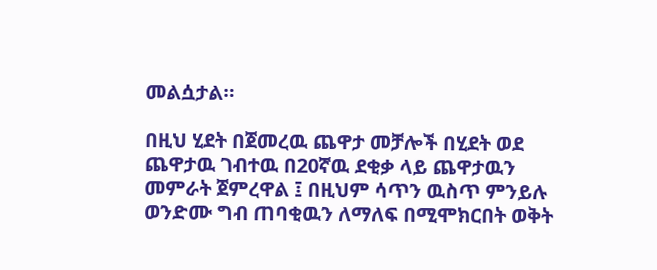መልሷታል።

በዚህ ሂደት በጀመረዉ ጨዋታ መቻሎች በሂደት ወደ ጨዋታዉ ገብተዉ በ20ኛዉ ደቂቃ ላይ ጨዋታዉን መምራት ጀምረዋል ፤ በዚህም ሳጥን ዉስጥ ምንይሉ ወንድሙ ግብ ጠባቂዉን ለማለፍ በሚሞክርበት ወቅት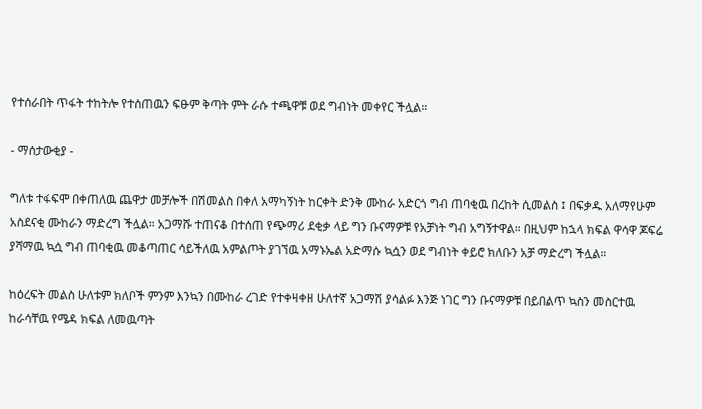የተሰራበት ጥፋት ተከትሎ የተሰጠዉን ፍፁም ቅጣት ምት ራሱ ተጫዋቹ ወደ ግብነት መቀየር ችሏል።

- ማሰታውቂያ -

ግለቱ ተፋፍሞ በቀጠለዉ ጨዋታ መቻሎች በሽመልስ በቀለ አማካኝነት ከርቀት ድንቅ ሙከራ አድርጎ ግብ ጠባቂዉ በረከት ሲመልስ ፤ በፍቃዱ አለማየሁም አስደናቂ ሙከራን ማድረግ ችሏል። አጋማሹ ተጠናቆ በተሰጠ የጭማሪ ደቂቃ ላይ ግን ቡናማዎቹ የአቻነት ግብ አግኝተዋል። በዚህም ከኋላ ክፍል ዋሳዋ ጆፍሬ ያሻማዉ ኳሷ ግብ ጠባቂዉ መቆጣጠር ሳይችለዉ አምልጦት ያገኘዉ አማኑኤል አድማሱ ኳሷን ወደ ግብነት ቀይሮ ክለቡን አቻ ማድረግ ችሏል።

ከዕረፍት መልስ ሁለቱም ክለቦች ምንም እንኳን በሙከራ ረገድ የተቀዛቀዘ ሁለተኛ አጋማሽ ያሳልፉ እንጅ ነገር ግን ቡናማዎቹ በይበልጥ ኳስን መስርተዉ ከራሳቸዉ የሜዳ ክፍል ለመዉጣት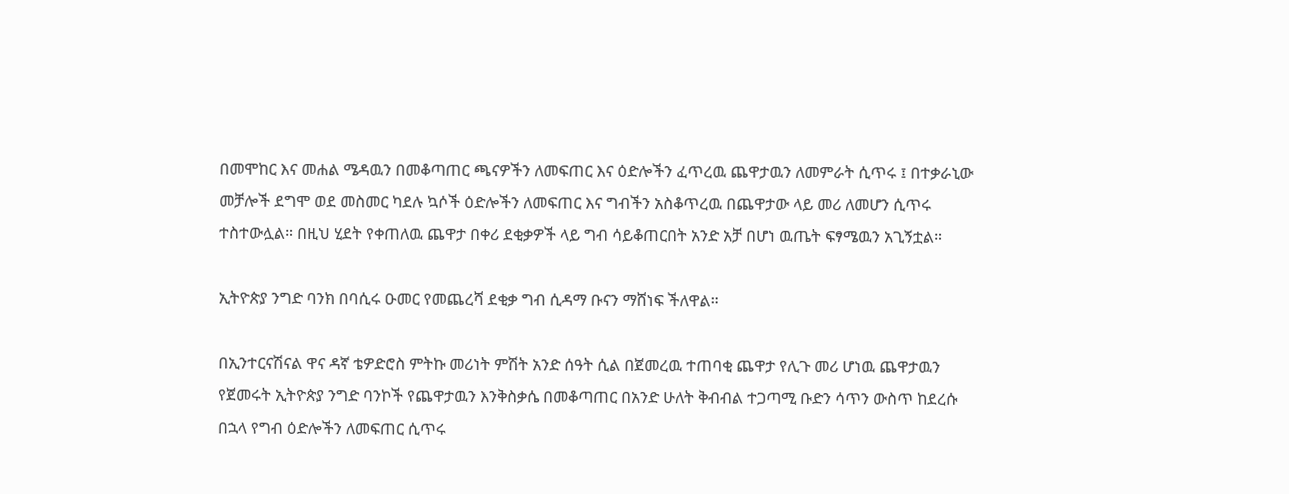በመሞከር እና መሐል ሜዳዉን በመቆጣጠር ጫናዎችን ለመፍጠር እና ዕድሎችን ፈጥረዉ ጨዋታዉን ለመምራት ሲጥሩ ፤ በተቃራኒው መቻሎች ደግሞ ወደ መስመር ካደሉ ኳሶች ዕድሎችን ለመፍጠር እና ግብችን አስቆጥረዉ በጨዋታው ላይ መሪ ለመሆን ሲጥሩ ተስተውሏል። በዚህ ሂደት የቀጠለዉ ጨዋታ በቀሪ ደቂቃዎች ላይ ግብ ሳይቆጠርበት አንድ አቻ በሆነ ዉጤት ፍፃሜዉን አጊኝቷል።

ኢትዮጵያ ንግድ ባንክ በባሲሩ ዑመር የመጨረሻ ደቂቃ ግብ ሲዳማ ቡናን ማሸነፍ ችለዋል።

በኢንተርናሽናል ዋና ዳኛ ቴዎድሮስ ምትኩ መሪነት ምሽት አንድ ሰዓት ሲል በጀመረዉ ተጠባቂ ጨዋታ የሊጉ መሪ ሆነዉ ጨዋታዉን የጀመሩት ኢትዮጵያ ንግድ ባንኮች የጨዋታዉን እንቅስቃሴ በመቆጣጠር በአንድ ሁለት ቅብብል ተጋጣሚ ቡድን ሳጥን ውስጥ ከደረሱ በኋላ የግብ ዕድሎችን ለመፍጠር ሲጥሩ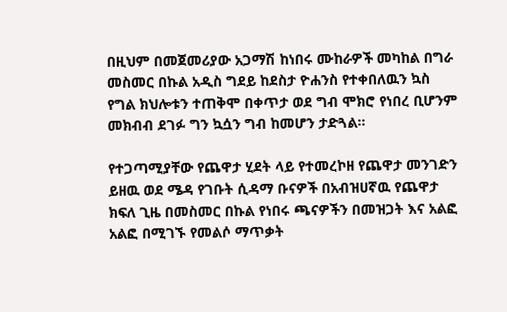በዚህም በመጀመሪያው አጋማሽ ከነበሩ ሙከራዎች መካከል በግራ መስመር በኩል አዲስ ግደይ ከደስታ ዮሐንስ የተቀበለዉን ኳስ የግል ክህሎቱን ተጠቅሞ በቀጥታ ወደ ግብ ሞክሮ የነበረ ቢሆንም መክብብ ደገፉ ግን ኳሷን ግብ ከመሆን ታድጓል።

የተጋጣሚያቸው የጨዋታ ሂደት ላይ የተመረኮዘ የጨዋታ መንገድን ይዘዉ ወደ ሜዳ የገቡት ሲዳማ ቡናዎች በአብዝሀኛዉ የጨዋታ ክፍለ ጊዜ በመስመር በኩል የነበሩ ጫናዎችን በመዝጋት እና አልፎ አልፎ በሚገኙ የመልሶ ማጥቃት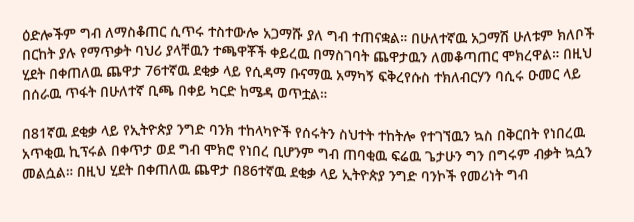ዕድሎችም ግብ ለማስቆጠር ሲጥሩ ተስተውሎ አጋማሹ ያለ ግብ ተጠናቋል። በሁለተኛዉ አጋማሽ ሁለቱም ክለቦች በርከት ያሉ የማጥቃት ባህሪ ያላቸዉን ተጫዋቾች ቀይረዉ በማስገባት ጨዋታዉን ለመቆጣጠር ሞክረዋል። በዚህ ሂደት በቀጠለዉ ጨዋታ 76ተኛዉ ደቂቃ ላይ የሲዳማ ቡናማዉ አማካኝ ፍቅረየሱስ ተክለብርሃን ባሲሩ ዑመር ላይ በሰራዉ ጥፋት በሁለተኛ ቢጫ በቀይ ካርድ ከሜዳ ወጥቷል።

በ81ኛዉ ደቂቃ ላይ የኢትዮጵያ ንግድ ባንክ ተከላካዮች የሰሩትን ስህተት ተከትሎ የተገኘዉን ኳስ በቅርበት የነበረዉ አጥቂዉ ኪፕሩል በቀጥታ ወደ ግብ ሞክሮ የነበረ ቢሆንም ግብ ጠባቂዉ ፍሬዉ ጌታሁን ግን በግሩም ብቃት ኳሷን መልሷል። በዚህ ሂደት በቀጠለዉ ጨዋታ በ86ተኛዉ ደቂቃ ላይ ኢትዮጵያ ንግድ ባንኮች የመሪነት ግብ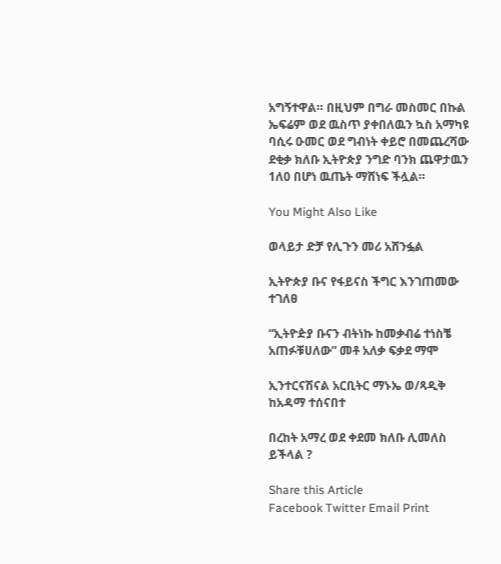አግኝተዋል። በዚህም በግራ መስመር በኩል ኤፍሬም ወደ ዉስጥ ያቀበለዉን ኳስ አማካዩ ባሲሩ ዑመር ወደ ግብነት ቀይሮ በመጨረሻው ደቂቃ ክለቡ ኢትዮጵያ ንግድ ባንክ ጨዋታዉን 1ለ0 በሆነ ዉጤት ማሸነፍ ችሏል።

You Might Also Like

ወላይታ ድቻ የሊጉን መሪ አሸንፏል

ኢትዮጵያ ቡና የፋይናስ ችግር እንገጠመው ተገለፀ

“ኢትዮዽያ ቡናን ብትነኩ ከመቃብሬ ተነስቼ አጠፉቹሀለው” መቶ አለቃ ፍቃደ ማሞ

ኢንተርናሽናል አርቢትር ማኑኤ ወ/ጻዲቅ ከአዳማ ተሰናበተ

በረከት አማረ ወደ ቀደመ ክለቡ ሊመለስ ይችላል ?

Share this Article
Facebook Twitter Email Print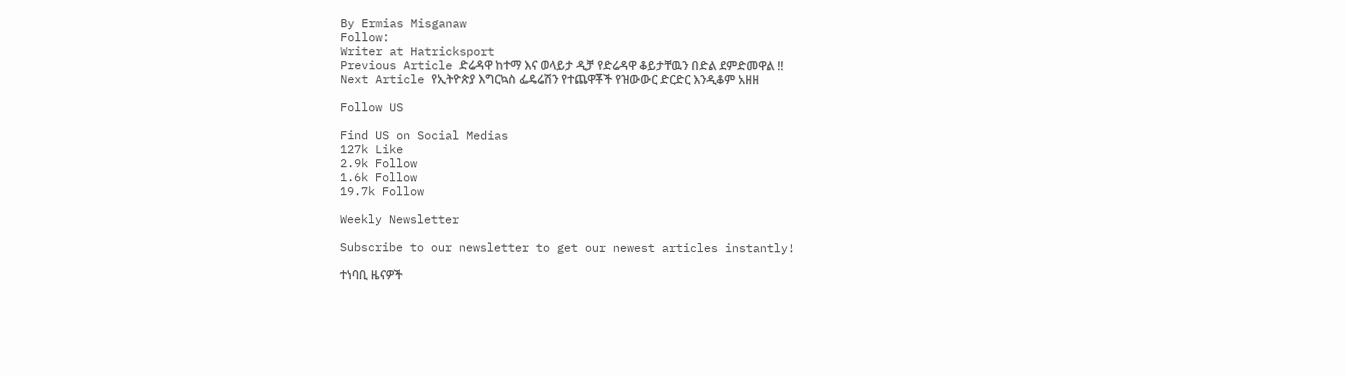By Ermias Misganaw
Follow:
Writer at Hatricksport
Previous Article ድሬዳዋ ከተማ እና ወላይታ ዲቻ የድሬዳዋ ቆይታቸዉን በድል ደምድመዋል !!
Next Article የኢትዮጵያ እግርኳስ ፌዴሬሽን የተጨዋቾች የዝውውር ድርድር እንዲቆም አዘዘ

Follow US

Find US on Social Medias
127k Like
2.9k Follow
1.6k Follow
19.7k Follow

Weekly Newsletter

Subscribe to our newsletter to get our newest articles instantly!

ተነባቢ ዜናዎች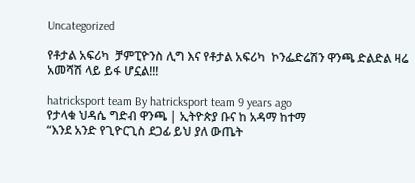Uncategorized

የቶታል አፍሪካ  ቻምፒዮንስ ሊግ እና የቶታል አፍሪካ  ኮንፌድሬሽን ዋንጫ ድልድል ዛሬ አመሻሽ ላይ ይፋ ሆኗል!!!

hatricksport team By hatricksport team 9 years ago
የታላቁ ህዳሴ ግድብ ዋንጫ | ኢትዮጵያ ቡና ከ አዳማ ከተማ
“እንደ አንድ የጊዮርጊስ ደጋፊ ይህ ያለ ውጤት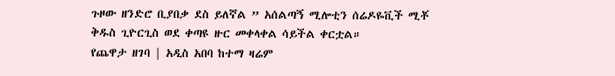ጉዞው ዘንድሮ ቢያበቃ ደስ ይለኛል ” አሰልጣኝ ሚሎቲን ሰሬዶዬቪች ሚቾ
ቅዱስ ጊዮርጊስ ወደ ቀጣዩ ዙር መቀላቀል ሳይችል ቀርቷል።
የጨዋታ ዘገባ | አዲስ አበባ ከተማ ዛሬም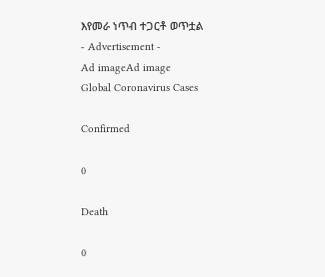እየመራ ነጥብ ተጋርቶ ወጥቷል
- Advertisement -
Ad imageAd image
Global Coronavirus Cases

Confirmed

0

Death

0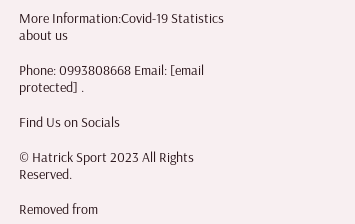More Information:Covid-19 Statistics
about us

Phone: 0993808668 Email: [email protected] .

Find Us on Socials

© Hatrick Sport 2023 All Rights Reserved.

Removed from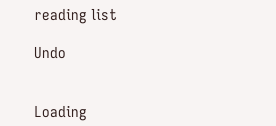reading list

Undo


Loading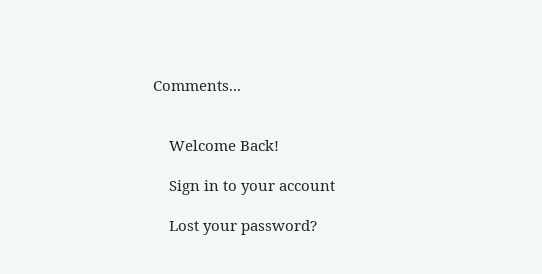Comments...


    Welcome Back!

    Sign in to your account

    Lost your password?